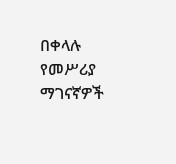በቀላሉ የመሥሪያ ማገናኛዎች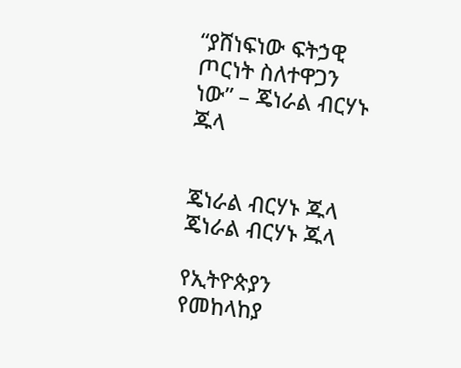“ያሸነፍነው ፍትኃዊ ጦርነት ስለተዋጋን ነው” – ጄነራል ብርሃኑ ጁላ


ጄነራል ብርሃኑ ጁላ
ጄነራል ብርሃኑ ጁላ

የኢትዮጵያን የመከላከያ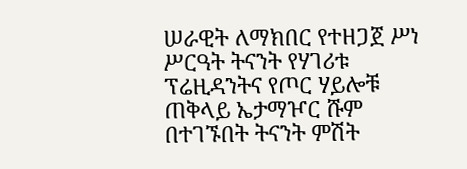ሠራዊት ለማክበር የተዘጋጀ ሥነ ሥርዓት ትናንት የሃገሪቱ ፕሬዚዳንትና የጦር ሃይሎቹ ጠቅላይ ኤታማዦር ሹም በተገኙበት ትናንት ምሽት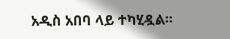አዲስ አበባ ላይ ተካሂዷል።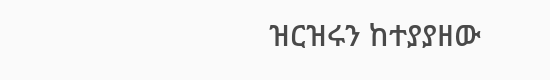ዝርዝሩን ከተያያዘው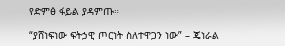የድምፅ ፋይል ያዳምጡ።

“ያሸነፍነው ፍትኃዊ ጦርነት ስለተዋጋን ነው” – ጄነራል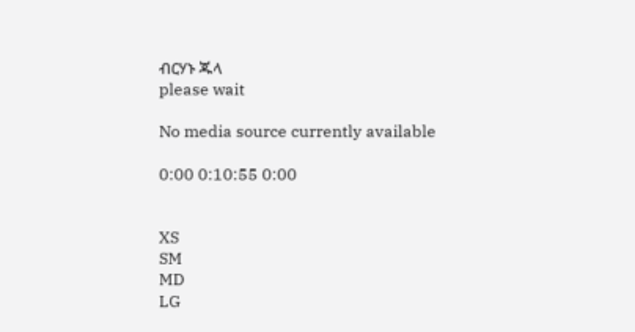ብርሃኑ ጁላ
please wait

No media source currently available

0:00 0:10:55 0:00


XS
SM
MD
LG